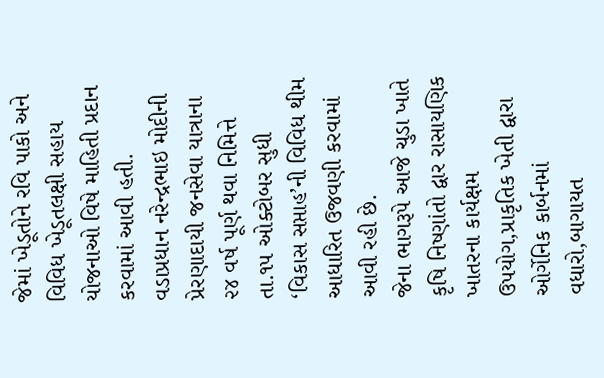જેમાં ખેડૂતોને રવિ પાકો અને વિવિધ ખેડૂતલક્ષી સહાય યોજનાઓ વિષે માહિતી પ્રદાન કરવામાં આવી હતી.
વડાપ્રધાન નરેન્દ્રભાઇ મોદીની પ્રેરણાદાયી જનસેવા યાત્રાના ૨૪ વર્ષ પૂર્ણ થવા નિમિત્તે તા.૧૫ ઓક્ટોબર સુધી ‘વિકાસ સપ્તાહ’ની વિવિધ થીમ આધારિત ઉજવણી કરવામાં આવી રહી છે.
જેના ભાગરૂપે આજે ચુડા ખાતે કૃષિ નિષ્ણાંતો દ્વાર રાસાયણિક ખાતરના કાર્યક્ષમ ઉપયોગ,પ્રાકૃતિક ખેતી દ્વારા ઓર્ગેનિક કાર્બનમાં વધારો,બાગાયત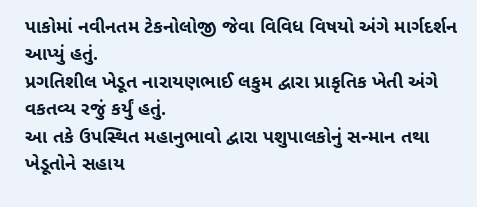પાકોમાં નવીનતમ ટેકનોલોજી જેવા વિવિધ વિષયો અંગે માર્ગદર્શન આપ્યું હતું.
પ્રગતિશીલ ખેડૂત નારાયણભાઈ લકુમ દ્વારા પ્રાકૃતિક ખેતી અંગે વકતવ્ય રજું કર્યું હતું.
આ તકે ઉપસ્થિત મહાનુભાવો દ્વારા પશુપાલકોનું સન્માન તથા ખેડૂતોને સહાય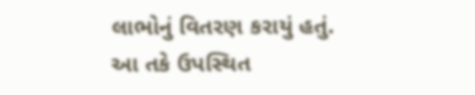લાભોનું વિતરણ કરાયું હતું.
આ તકે ઉપસ્થિત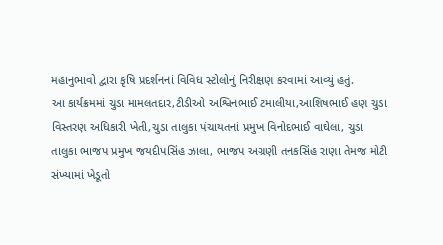મહાનુભાવો દ્વારા કૃષિ પ્રદર્શનનાં વિવિધ સ્ટોલોનું નિરીક્ષણ કરવામાં આવ્યું હતું.
આ કાર્યક્રમમાં ચુડા મામલતદાર,ટીડીઓ અશ્વિનભાઈ ટમાલીયા,આશિષભાઈ હણ ચુડા વિસ્તરણ અધિકારી ખેતી,ચુડા તાલુકા પંચાયતનાં પ્રમુખ વિનોદભાઈ વાઘેલા, ચુડા તાલુકા ભાજપ પ્રમુખ જયદીપસિંહ ઝાલા, ભાજપ અગ્રણી તનકસિંહ રાણા તેમજ મોટી સંખ્યામાં ખેડૂતો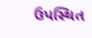ઉપસ્થિત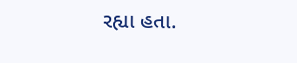રહ્યા હતા.